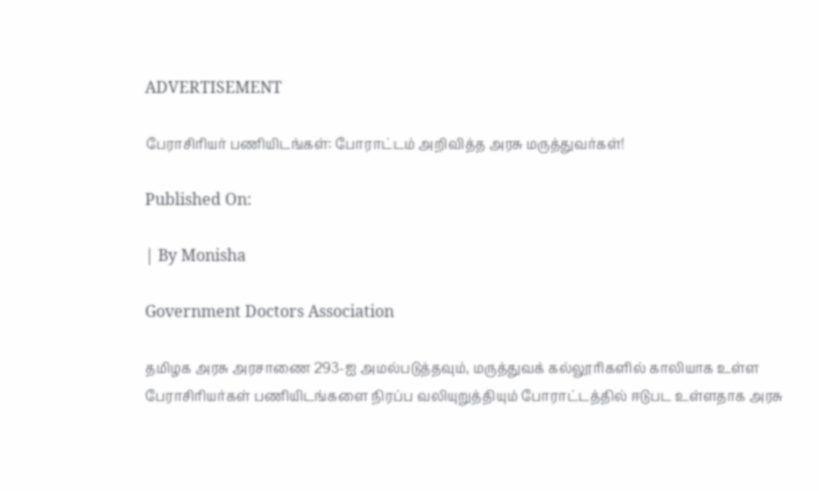ADVERTISEMENT

பேராசிரியர் பணியிடங்கள்: போராட்டம் அறிவித்த அரசு மருத்துவர்கள்!

Published On:

| By Monisha

Government Doctors Association

தமிழக அரசு அரசாணை 293-ஐ அமல்படுத்தவும், மருத்துவக் கல்லூரிகளில் காலியாக உள்ள பேராசிரியர்கள் பணியிடங்களை நிரப்ப வலியுறுத்தியும் போராட்டத்தில் ஈடுபட உள்ளதாக அரசு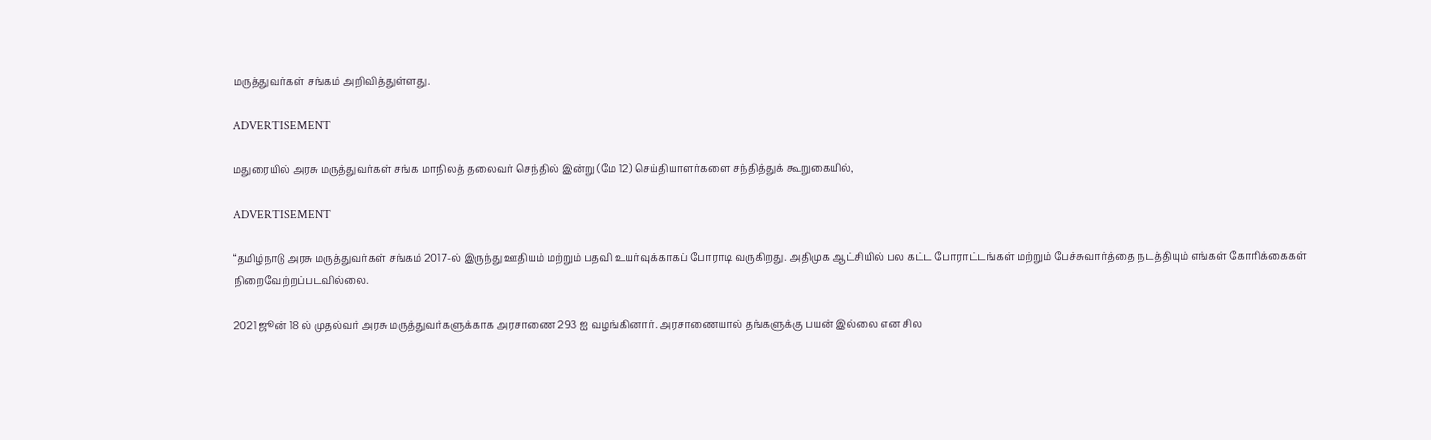மருத்துவர்கள் சங்கம் அறிவித்துள்ளது.

ADVERTISEMENT

மதுரையில் அரசு மருத்துவர்கள் சங்க மாநிலத் தலைவர் செந்தில் இன்று (மே 12) செய்தியாளர்களை சந்தித்துக் கூறுகையில்,

ADVERTISEMENT

“தமிழ்நாடு அரசு மருத்துவர்கள் சங்கம் 2017-ல் இருந்து ஊதியம் மற்றும் பதவி உயர்வுக்காகப் போராடி வருகிறது. அதிமுக ஆட்சியில் பல கட்ட போராட்டங்கள் மற்றும் பேச்சுவார்த்தை நடத்தியும் எங்கள் கோரிக்கைகள் நிறைவேற்றப்படவில்லை.

2021 ஜூன் 18 ல் முதல்வர் அரசு மருத்துவர்களுக்காக அரசாணை 293 ஐ வழங்கினார். அரசாணையால் தங்களுக்கு பயன் இல்லை என சில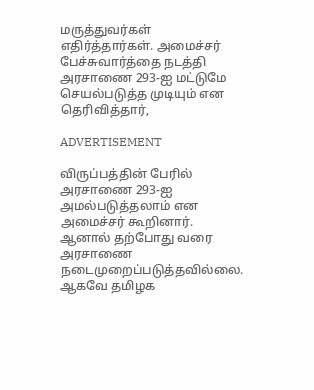மருத்துவர்கள் எதிர்த்தார்கள். அமைச்சர் பேச்சுவார்த்தை நடத்தி அரசாணை 293-ஐ மட்டுமே செயல்படுத்த முடியும் என தெரிவித்தார்,

ADVERTISEMENT

விருப்பத்தின் பேரில் அரசாணை 293-ஐ அமல்படுத்தலாம் என அமைச்சர் கூறினார். ஆனால் தற்போது வரை அரசாணை நடைமுறைப்படுத்தவில்லை. ஆகவே தமிழக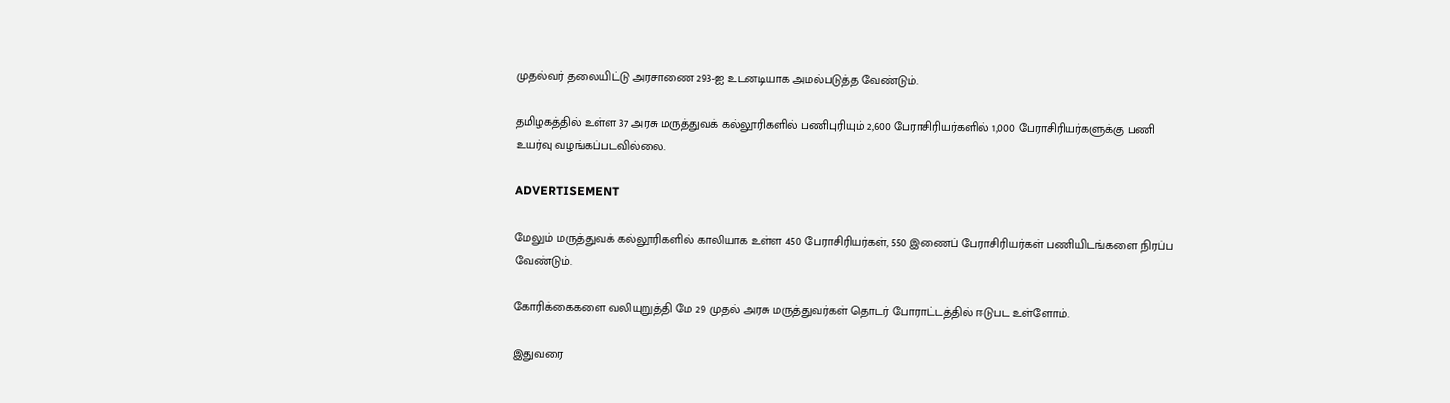முதல்வர் தலையிட்டு அரசாணை 293-ஐ உடனடியாக அமல்படுத்த வேண்டும்.

தமிழகத்தில் உள்ள 37 அரசு மருத்துவக் கல்லூரிகளில் பணிபுரியும் 2,600 பேராசிரியர்களில் 1,000 பேராசிரியர்களுக்கு பணி உயர்வு வழங்கப்படவில்லை.

ADVERTISEMENT

மேலும் மருத்துவக் கல்லூரிகளில் காலியாக உள்ள 450 பேராசிரியர்கள், 550 இணைப் பேராசிரியர்கள் பணியிடங்களை நிரப்ப வேண்டும்.

கோரிக்கைகளை வலியுறுத்தி மே 29 முதல் அரசு மருத்துவர்கள் தொடர் போராட்டத்தில் ஈடுபட உள்ளோம்.

இதுவரை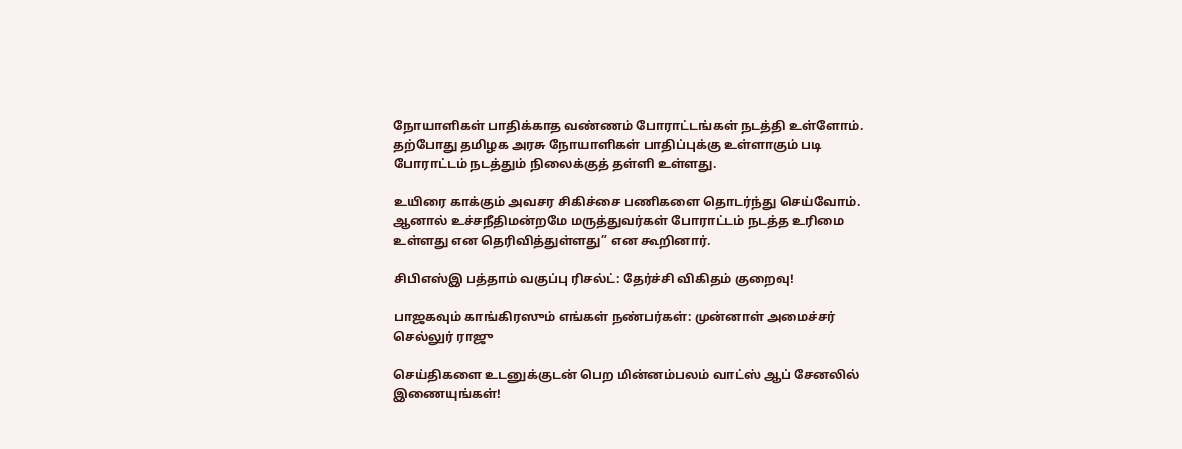நோயாளிகள் பாதிக்காத வண்ணம் போராட்டங்கள் நடத்தி உள்ளோம். தற்போது தமிழக அரசு நோயாளிகள் பாதிப்புக்கு உள்ளாகும் படி போராட்டம் நடத்தும் நிலைக்குத் தள்ளி உள்ளது.

உயிரை காக்கும் அவசர சிகிச்சை பணிகளை தொடர்ந்து செய்வோம். ஆனால் உச்சநீதிமன்றமே மருத்துவர்கள் போராட்டம் நடத்த உரிமை உள்ளது என தெரிவித்துள்ளது” என கூறினார்.

சிபிஎஸ்இ பத்தாம் வகுப்பு ரிசல்ட்: தேர்ச்சி விகிதம் குறைவு!

பாஜகவும் காங்கிரஸும் எங்கள் நண்பர்கள்: முன்னாள் அமைச்சர் செல்லுர் ராஜு

செய்திகளை உடனுக்குடன் பெற மின்னம்பலம் வாட்ஸ் ஆப் சேனலில் இணையுங்கள்!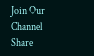Join Our Channel
Share